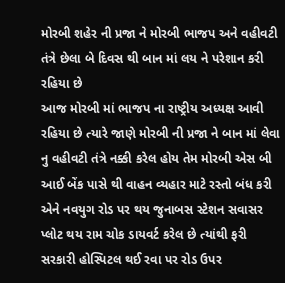મોરબી શહેર ની પ્રજા ને મોરબી ભાજપ અને વહીવટી તંત્રે છેલા બે દિવસ થી બાન માં લય ને પરેશાન કરી રહિયા છે
આજ મોરબી માં ભાજપ ના રાષ્ટ્રીય અધ્યક્ષ આવી રહિયા છે ત્યારે જાણે મોરબી ની પ્રજા ને બાન માં લેવા નુ વહીવટી તંત્રે નક્કી કરેલ હોય તેમ મોરબી એસ બી આઈ બેંક પાસે થી વાહન વ્યહાર માટે રસ્તો બંધ કરી એને નવયુગ રોડ પર થય જુનાબસ સ્ટેશન સવાસર પ્લોટ થય રામ ચોક ડાયવર્ટ કરેલ છે ત્યાંથી ફરી સરકારી હોસ્પિટલ થઈ રવા પર રોડ ઉપર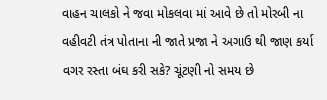વાહન ચાલકો ને જવા મોકલવા માં આવે છે તો મોરબી ના વહીવટી તંત્ર પોતાના ની જાતે પ્રજા ને અગાઉ થી જાણ કર્યા વગર રસ્તા બંઘ કરી સકે? ચૂંટણી નો સમય છે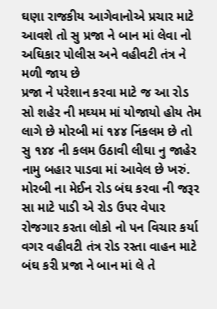ઘણા રાજકીય આગેવાનોએ પ્રચાર માટે આવશે તો સુ પ્રજા ને બાન માં લેવા નો અઘિકાર પોલીસ અને વહીવટી તંત્ર ને મળી જાય છે
પ્રજા ને પરેશાન કરવા માટે જ આ રોડ સો શહેર ની મઘ્યમ માં યોજાયો હોય તેમ લાગે છે મોરબી માં ૧૪૪ નિંકલમ છે તો સુ ૧૪૪ ની કલમ ઉઠાવી લીઘા નુ જાહેર નામુ બહાર પાડવા માં આવેલ છે ખરું. મોરબી ના મેઈન રોડ બંઘ કરવા ની જરૂર સા માટે પાડી એ રોડ ઉપર વેપાર રોજગાર કરતા લોકો નો પન વિચાર કર્યા વગર વહીવટી તંત્ર રોડ રસ્તા વાહન માટે બંઘ કરી પ્રજા ને બાન માં લે તે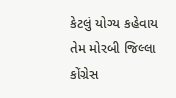કેટલું યોગ્ય કહેવાય તેમ મોરબી જિલ્લા કોંગ્રેસ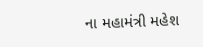ના મહામંત્રી મહેશ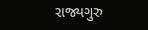રાજ્યગુરુ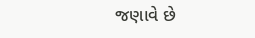જણાવે છે